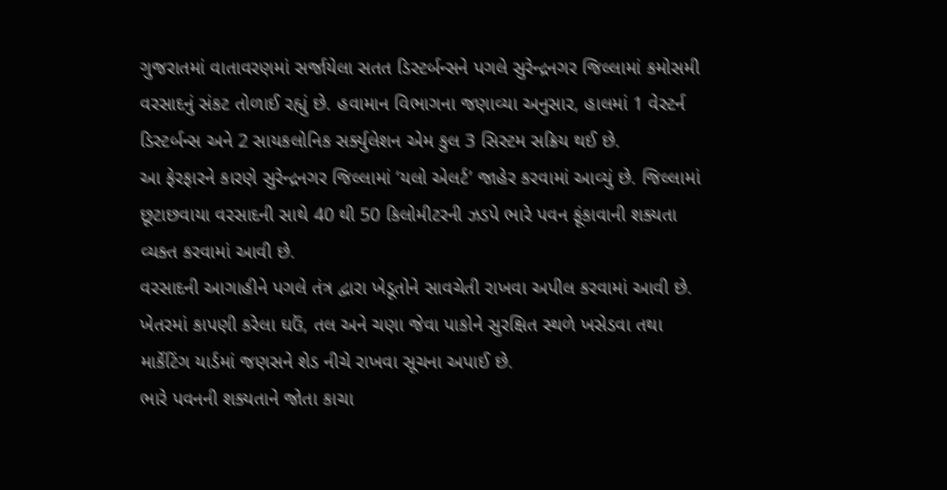ગુજરાતમાં વાતાવરણમાં સર્જાયેલા સતત ડિસ્ટર્બન્સને પગલે સુરેન્દ્રનગર જિલ્લામાં કમોસમી વરસાદનું સંકટ તોળાઈ રહ્યું છે. હવામાન વિભાગના જણાવ્યા અનુસાર, હાલમાં 1 વેસ્ટર્ન ડિસ્ટર્બન્સ અને 2 સાયકલોનિક સર્ક્યુલેશન એમ કુલ 3 સિસ્ટમ સક્રિય થઈ છે.
આ ફેરફારને કારણે સુરેન્દ્રનગર જિલ્લામાં ‘યલો એલર્ટ’ જાહેર કરવામાં આવ્યું છે. જિલ્લામાં છૂટાછવાયા વરસાદની સાથે 40 થી 50 કિલોમીટરની ઝડપે ભારે પવન ફૂંકાવાની શક્યતા વ્યક્ત કરવામાં આવી છે.
વરસાદની આગાહીને પગલે તંત્ર દ્વારા ખેડૂતોને સાવચેતી રાખવા અપીલ કરવામાં આવી છે. ખેતરમાં કાપણી કરેલા ઘઉં, તલ અને ચણા જેવા પાકોને સુરક્ષિત સ્થળે ખસેડવા તથા માર્કેટિંગ યાર્ડમાં જણસને શેડ નીચે રાખવા સૂચના અપાઈ છે.
ભારે પવનની શક્યતાને જોતા કાચા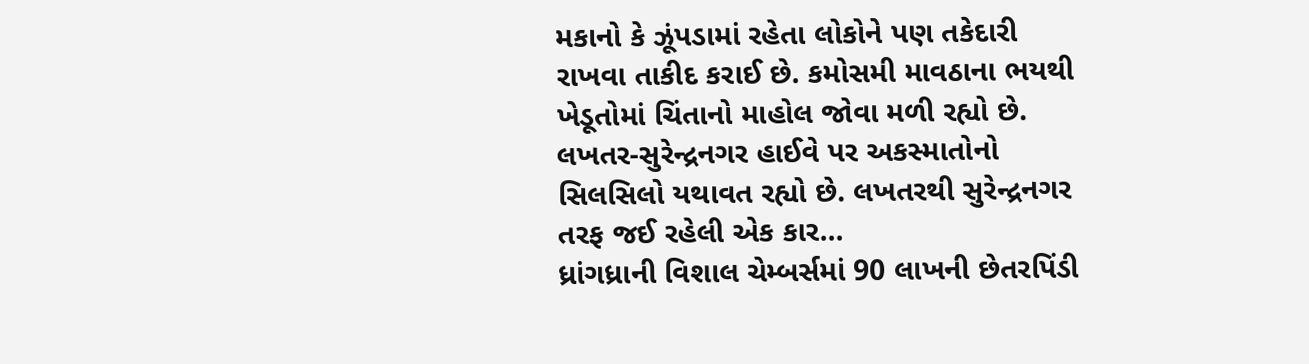મકાનો કે ઝૂંપડામાં રહેતા લોકોને પણ તકેદારી રાખવા તાકીદ કરાઈ છે. કમોસમી માવઠાના ભયથી ખેડૂતોમાં ચિંતાનો માહોલ જોવા મળી રહ્યો છે.
લખતર-સુરેન્દ્રનગર હાઈવે પર અકસ્માતોનો સિલસિલો યથાવત રહ્યો છે. લખતરથી સુરેન્દ્રનગર તરફ જઈ રહેલી એક કાર…
ધ્રાંગધ્રાની વિશાલ ચેમ્બર્સમાં 90 લાખની છેતરપિંડી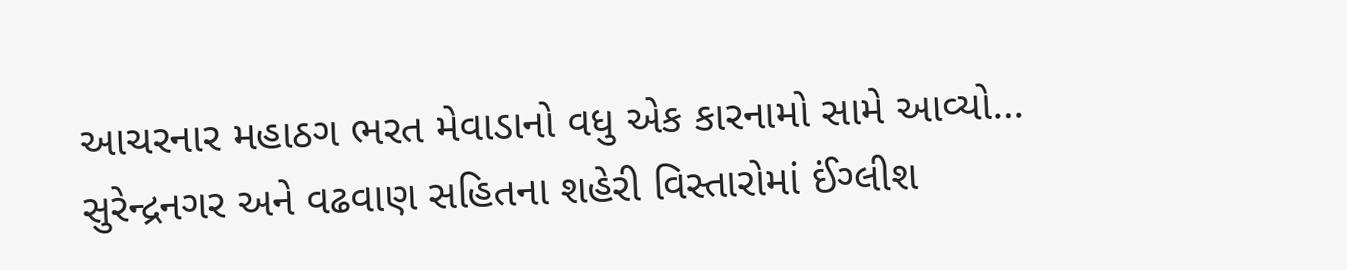આચરનાર મહાઠગ ભરત મેવાડાનો વધુ એક કારનામો સામે આવ્યો…
સુરેન્દ્રનગર અને વઢવાણ સહિતના શહેરી વિસ્તારોમાં ઈંગ્લીશ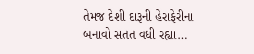તેમજ દેશી દારૂની હેરાફેરીના બનાવો સતત વધી રહ્યા…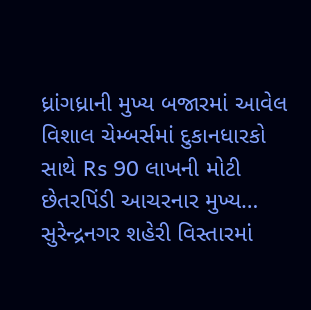ધ્રાંગધ્રાની મુખ્ય બજારમાં આવેલ વિશાલ ચેમ્બર્સમાં દુકાનધારકો સાથે Rs 90 લાખની મોટી છેતરપિંડી આચરનાર મુખ્ય…
સુરેન્દ્રનગર શહેરી વિસ્તારમાં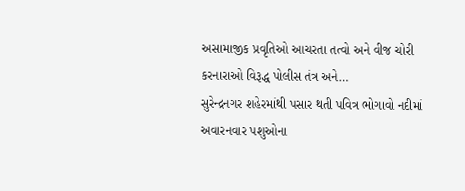અસામાજીક પ્રવૃતિઓ આચરતા તત્વો અને વીજ ચોરી કરનારાઓ વિરૂદ્ધ પોલીસ તંત્ર અને…
સુરેન્દ્રનગર શહેરમાંથી પસાર થતી પવિત્ર ભોગાવો નદીમાં અવારનવાર પશુઓના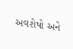અવશેષો અને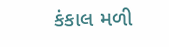કંકાલ મળી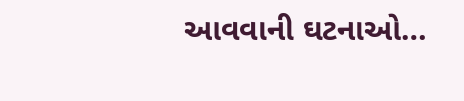આવવાની ઘટનાઓ…